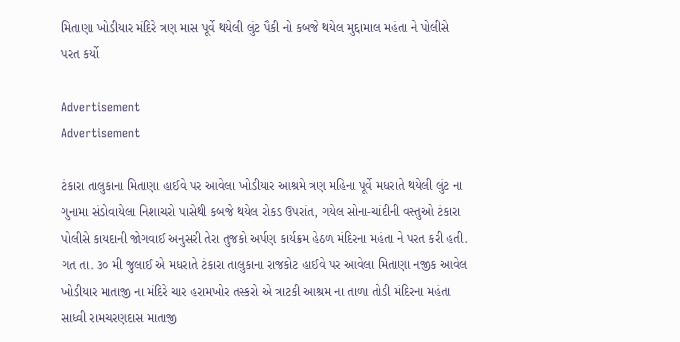મિતાણા ખોડીયાર મંદિરે ત્રણ માસ પૂર્વે થયેલી લુંટ પૈકી નો કબજે થયેલ મુદ્દામાલ મહંતા ને પોલીસે પરત કર્યો

Advertisement
Advertisement

ટંકારા તાલુકાના મિતાણા હાઈવે પર આવેલા ખોડીયાર આશ્રમે ત્રણ મહિના પૂર્વે મધરાતે થયેલી લુંટ ના ગુનામા સંડોવાયેલા નિશાચરો પાસેથી કબજે થયેલ રોકડ ઉપરાંત, ગયેલ સોના-ચાંદીની વસ્તુઓ ટંકારા પોલીસે કાયદાની જોગવાઈ અનુસરી તેરા તુજકો અર્પણ કાર્યક્રમ હેઠળ મંદિરના મહંતા ને પરત કરી હતી.
ગત તા. ૩૦ મી જુલાઈ એ મધરાતે ટંકારા તાલુકાના રાજકોટ હાઈવે પર આવેલા મિતાણા નજીક આવેલ ખોડીયાર માતાજી ના મંદિરે ચાર હરામખોર તસ્કરો એ ત્રાટકી આશ્રમ ના તાળા તોડી મંદિરના મહંતા સાધ્વી રામચરણદાસ માતાજી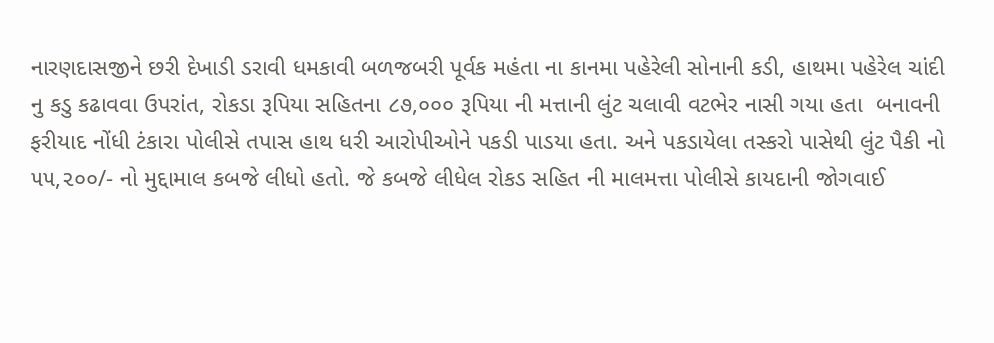નારણદાસજીને છરી દેખાડી ડરાવી ધમકાવી બળજબરી પૂર્વક મહંતા ના કાનમા પહેરેલી સોનાની કડી, હાથમા પહેરેલ ચાંદી નુ કડુ કઢાવવા ઉપરાંત, રોકડા રૂપિયા સહિતના ૮૭,૦૦૦ રૂપિયા ની મત્તાની લુંટ ચલાવી વટભેર નાસી ગયા હતા  બનાવની ફરીયાદ નોંધી ટંકારા પોલીસે તપાસ હાથ ધરી આરોપીઓને પકડી પાડયા હતા. અને પકડાયેલા તસ્કરો પાસેથી લુંટ પૈકી નો ૫૫,૨૦૦/- નો મુદ્દામાલ કબજે લીધો હતો. જે કબજે લીધેલ રોકડ સહિત ની માલમત્તા પોલીસે કાયદાની જોગવાઈ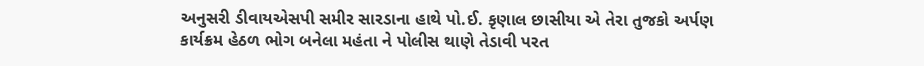અનુસરી ડીવાયએસપી સમીર સારડાના હાથે પો.ઈ. કૃણાલ છાસીયા એ તેરા તુજકો અર્પણ કાર્યક્રમ હેઠળ ભોગ બનેલા મહંતા ને પોલીસ થાણે તેડાવી પરત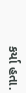કર્યા હતા.